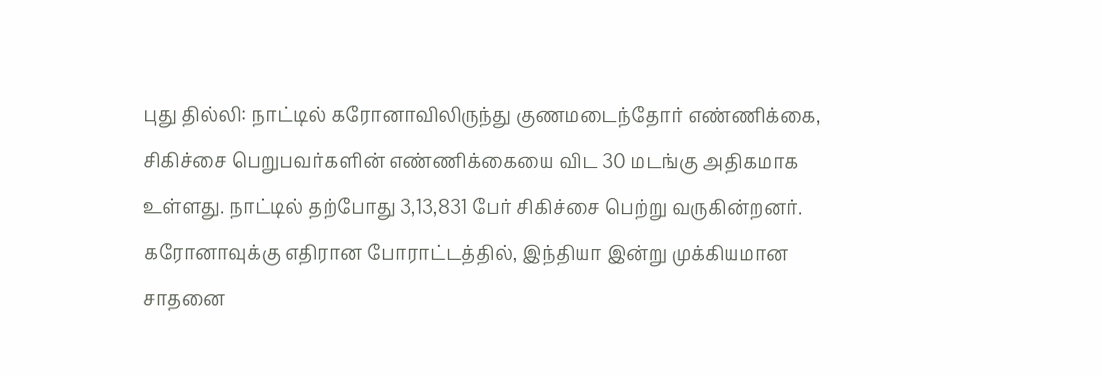புது தில்லி: நாட்டில் கரோனாவிலிருந்து குணமடைந்தோர் எண்ணிக்கை, சிகிச்சை பெறுபவர்களின் எண்ணிக்கையை விட 30 மடங்கு அதிகமாக உள்ளது. நாட்டில் தற்போது 3,13,831 பேர் சிகிச்சை பெற்று வருகின்றனர்.
கரோனாவுக்கு எதிரான போராட்டத்தில், இந்தியா இன்று முக்கியமான சாதனை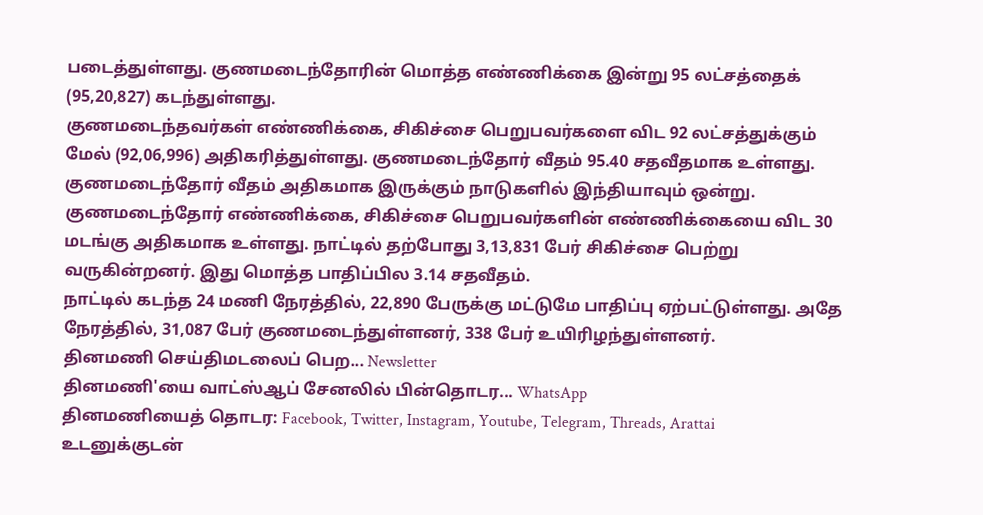படைத்துள்ளது. குணமடைந்தோரின் மொத்த எண்ணிக்கை இன்று 95 லட்சத்தைக் (95,20,827) கடந்துள்ளது.
குணமடைந்தவர்கள் எண்ணிக்கை, சிகிச்சை பெறுபவர்களை விட 92 லட்சத்துக்கும் மேல் (92,06,996) அதிகரித்துள்ளது. குணமடைந்தோர் வீதம் 95.40 சதவீதமாக உள்ளது. குணமடைந்தோர் வீதம் அதிகமாக இருக்கும் நாடுகளில் இந்தியாவும் ஒன்று.
குணமடைந்தோர் எண்ணிக்கை, சிகிச்சை பெறுபவர்களின் எண்ணிக்கையை விட 30 மடங்கு அதிகமாக உள்ளது. நாட்டில் தற்போது 3,13,831 பேர் சிகிச்சை பெற்று வருகின்றனர். இது மொத்த பாதிப்பில 3.14 சதவீதம்.
நாட்டில் கடந்த 24 மணி நேரத்தில், 22,890 பேருக்கு மட்டுமே பாதிப்பு ஏற்பட்டுள்ளது. அதே நேரத்தில், 31,087 பேர் குணமடைந்துள்ளனர், 338 பேர் உயிரிழந்துள்ளனர்.
தினமணி செய்திமடலைப் பெற... Newsletter
தினமணி'யை வாட்ஸ்ஆப் சேனலில் பின்தொடர... WhatsApp
தினமணியைத் தொடர: Facebook, Twitter, Instagram, Youtube, Telegram, Threads, Arattai
உடனுக்குடன்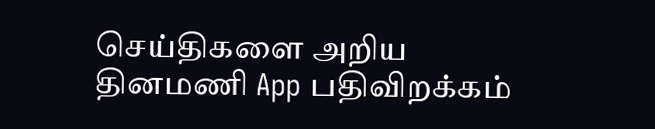செய்திகளை அறிய தினமணி App பதிவிறக்கம்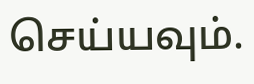செய்யவும்.